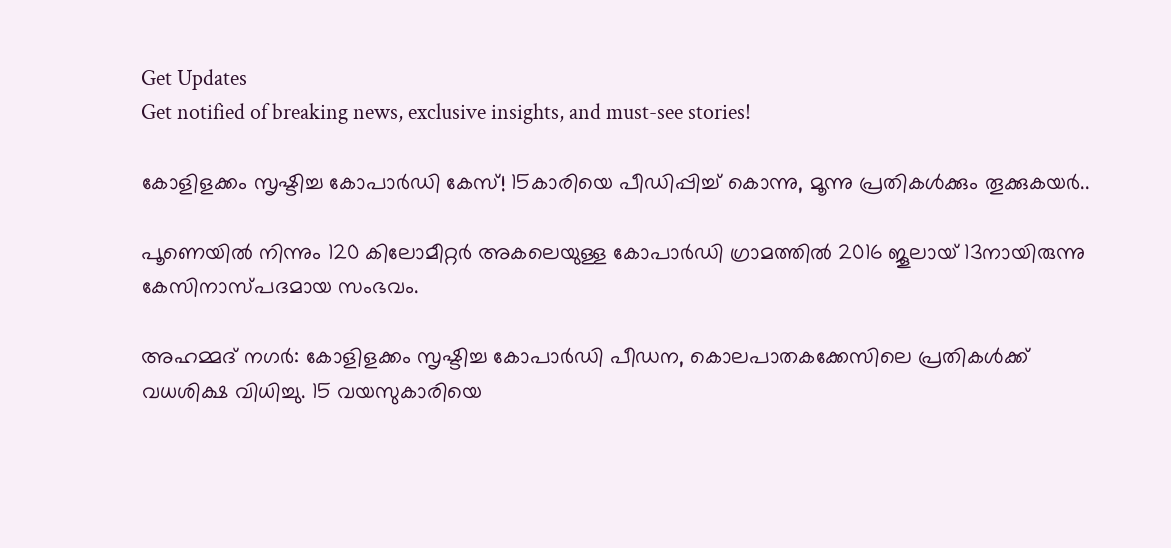Get Updates
Get notified of breaking news, exclusive insights, and must-see stories!

കോളിളക്കം സൃഷ്ടിച്ച കോപാർഡി കേസ്! 15കാരിയെ പീഡിപ്പിച്ച് കൊന്നു, മൂന്നു പ്രതികൾക്കും തൂക്കുകയർ..

പൂണെയിൽ നിന്നും 120 കിലോമീറ്റർ അകലെയുള്ള കോപാർഡി ഗ്രാമത്തിൽ 2016 ജൂലായ് 13നായിരുന്നു കേസിനാസ്പദമായ സംഭവം.

അഹമ്മദ് നഗർ: കോളിളക്കം സൃഷ്ടിച്ച കോപാർഡി പീഡന, കൊലപാതകക്കേസിലെ പ്രതികൾക്ക് വധശിക്ഷ വിധിച്ചു. 15 വയസുകാരിയെ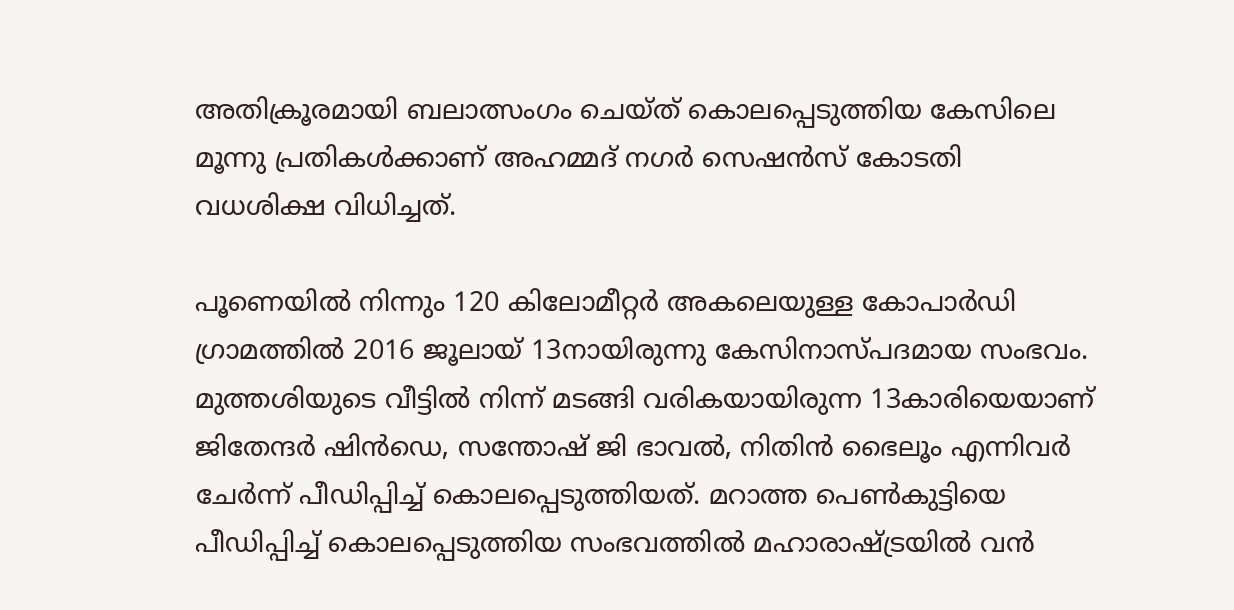അതിക്രൂരമായി ബലാത്സംഗം ചെയ്ത് കൊലപ്പെടുത്തിയ കേസിലെ മൂന്നു പ്രതികൾക്കാണ് അഹമ്മദ് നഗർ സെഷൻസ് കോടതി വധശിക്ഷ വിധിച്ചത്.

പൂണെയിൽ നിന്നും 120 കിലോമീറ്റർ അകലെയുള്ള കോപാർഡി ഗ്രാമത്തിൽ 2016 ജൂലായ് 13നായിരുന്നു കേസിനാസ്പദമായ സംഭവം. മുത്തശിയുടെ വീട്ടിൽ നിന്ന് മടങ്ങി വരികയായിരുന്ന 13കാരിയെയാണ് ജിതേന്ദർ ഷിൻഡെ, സന്തോഷ് ജി ഭാവൽ, നിതിൻ ഭൈലൂം എന്നിവർ ചേർന്ന് പീഡിപ്പിച്ച് കൊലപ്പെടുത്തിയത്. മറാത്ത പെൺകുട്ടിയെ പീഡിപ്പിച്ച് കൊലപ്പെടുത്തിയ സംഭവത്തിൽ മഹാരാഷ്ട്രയിൽ വൻ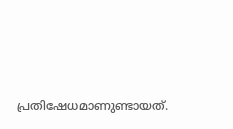പ്രതിഷേധമാണുണ്ടായത്.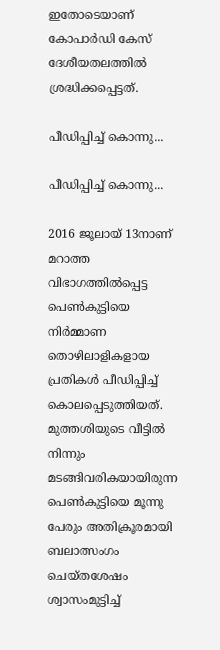ഇതോടെയാണ് കോപാർഡി കേസ് ദേശീയതലത്തിൽ ശ്രദ്ധിക്കപ്പെട്ടത്.

പീഡിപ്പിച്ച് കൊന്നു...

പീഡിപ്പിച്ച് കൊന്നു...

2016 ജൂലായ് 13നാണ് മറാത്ത വിഭാഗത്തിൽപ്പെട്ട പെൺകുട്ടിയെ നിർമ്മാണ തൊഴിലാളികളായ പ്രതികൾ പീഡിപ്പിച്ച് കൊലപ്പെടുത്തിയത്. മുത്തശിയുടെ വീട്ടിൽ നിന്നും മടങ്ങിവരികയായിരുന്ന പെൺകുട്ടിയെ മൂന്നു പേരും അതിക്രൂരമായി ബലാത്സംഗം ചെയ്തശേഷം ശ്വാസംമുട്ടിച്ച്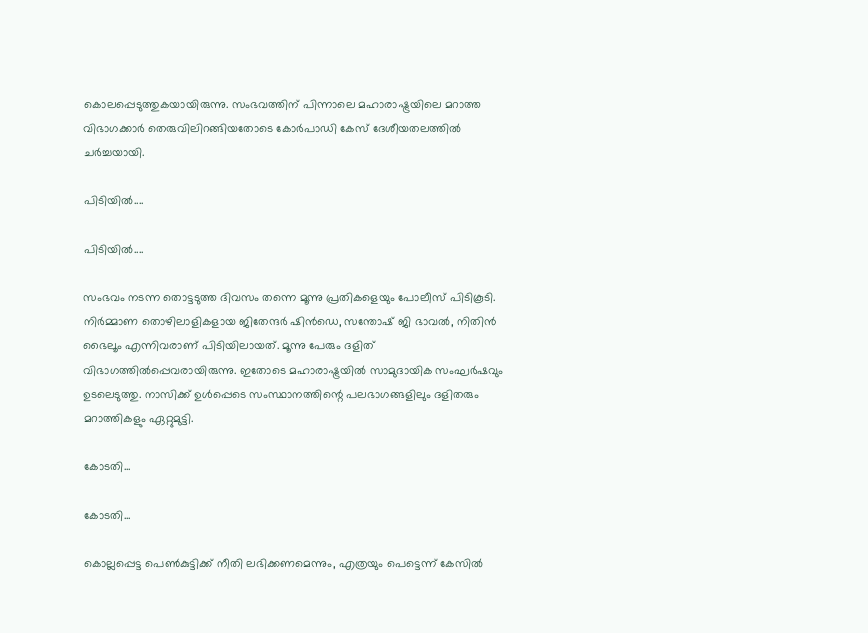കൊലപ്പെടുത്തുകയായിരുന്നു. സംഭവത്തിന് പിന്നാലെ മഹാരാഷ്ട്രയിലെ മറാത്ത വിഭാഗക്കാർ തെരുവിലിറങ്ങിയതോടെ കോർപാഡി കേസ് ദേശീയതലത്തിൽ ചർച്ചയായി.

പിടിയിൽ....

പിടിയിൽ....

സംഭവം നടന്ന തൊട്ടടുത്ത ദിവസം തന്നെ മൂന്നു പ്രതികളെയും പോലീസ് പിടികൂടി. നിർമ്മാണ തൊഴിലാളികളായ ജിതേന്ദർ ഷിൻഡെ, സന്തോഷ് ജി ഭാവൽ, നിതിൻ ഭൈലൂം എന്നിവരാണ് പിടിയിലായത്. മൂന്നു പേരും ദളിത് വിഭാഗത്തിൽപ്പെവരായിരുന്നു. ഇതോടെ മഹാരാഷ്ട്രയിൽ സാമുദായിക സംഘർഷവും ഉടലെടുത്തു. നാസിക്ക് ഉൾപ്പെടെ സംസ്ഥാനത്തിന്റെ പലഭാഗങ്ങളിലും ദളിതരും മറാത്തികളും ഏറ്റുമുട്ടി.

കോടതി...

കോടതി...

കൊല്ലപ്പെട്ട പെൺകുട്ടിക്ക് നീതി ലഭിക്കണമെന്നും, എത്രയും പെട്ടെന്ന് കേസിൽ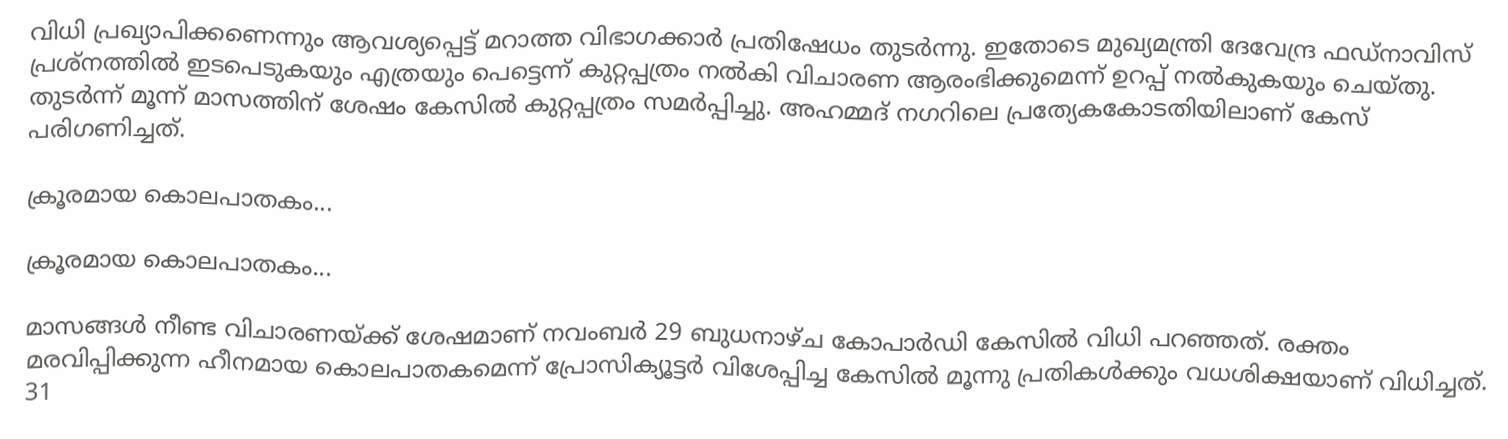വിധി പ്രഖ്യാപിക്കണെന്നും ആവശ്യപ്പെട്ട് മറാത്ത വിഭാഗക്കാർ പ്രതിഷേധം തുടർന്നു. ഇതോടെ മുഖ്യമന്ത്രി ദേവേന്ദ്ര ഫഡ്നാവിസ് പ്രശ്നത്തിൽ ഇടപെടുകയും എത്രയും പെട്ടെന്ന് കുറ്റപ്പത്രം നൽകി വിചാരണ ആരംഭിക്കുമെന്ന് ഉറപ്പ് നൽകുകയും ചെയ്തു. തുടർന്ന് മൂന്ന് മാസത്തിന് ശേഷം കേസിൽ കുറ്റപ്പത്രം സമർപ്പിച്ചു. അഹമ്മദ് നഗറിലെ പ്രത്യേകകോടതിയിലാണ് കേസ് പരിഗണിച്ചത്.

ക്രൂരമായ കൊലപാതകം...

ക്രൂരമായ കൊലപാതകം...

മാസങ്ങൾ നീണ്ട വിചാരണയ്ക്ക് ശേഷമാണ് നവംബർ 29 ബുധനാഴ്ച കോപാർഡി കേസിൽ വിധി പറഞ്ഞത്. രക്തം മരവിപ്പിക്കുന്ന ഹീനമായ കൊലപാതകമെന്ന് പ്രോസിക്യൂട്ടർ വിശേപ്പിച്ച കേസിൽ മൂന്നു പ്രതികൾക്കും വധശിക്ഷയാണ് വിധിച്ചത്. 31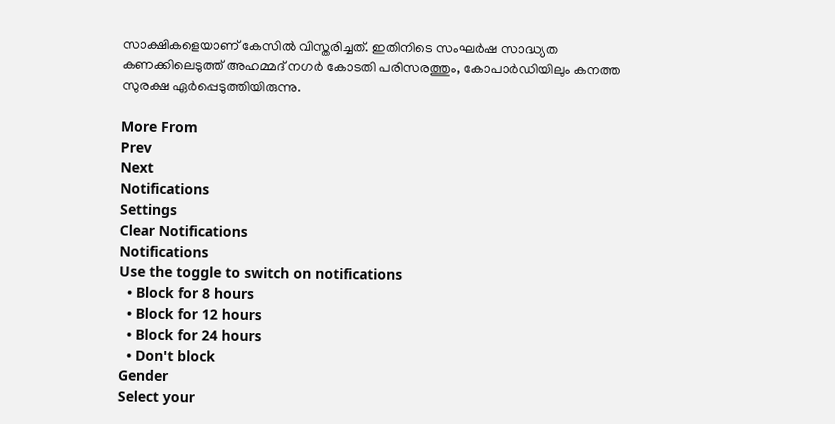സാക്ഷികളെയാണ് കേസിൽ വിസ്തരിച്ചത്. ഇതിനിടെ സംഘർഷ സാദ്ധ്യത കണക്കിലെടുത്ത് അഹമ്മദ് നഗർ കോടതി പരിസരത്തും, കോപാർഡിയിലും കനത്ത സുരക്ഷ ഏർപ്പെടുത്തിയിരുന്നു.

More From
Prev
Next
Notifications
Settings
Clear Notifications
Notifications
Use the toggle to switch on notifications
  • Block for 8 hours
  • Block for 12 hours
  • Block for 24 hours
  • Don't block
Gender
Select your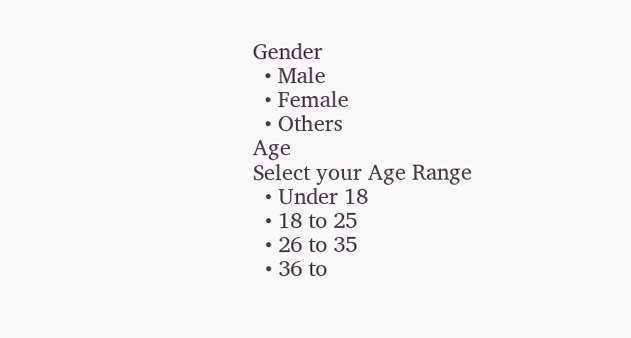Gender
  • Male
  • Female
  • Others
Age
Select your Age Range
  • Under 18
  • 18 to 25
  • 26 to 35
  • 36 to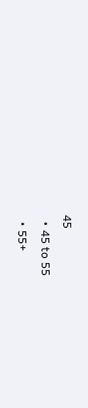45
  • 45 to 55
  • 55+